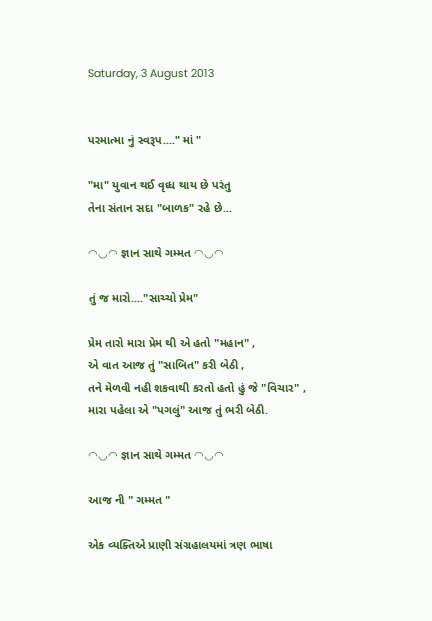Saturday, 3 August 2013


પરમાત્મા નું સ્વરૂપ...." માં "

"મા" યુવાન થઈ વૃધ્ધ થાય છે પરંતુ
તેના સંતાન સદા "બાળક" રહે છે...

◠◡◠ જ્ઞાન સાથે ગમ્મત ◠◡◠

તું જ મારો...."સાચ્ચો પ્રેમ"

પ્રેમ તારો મારા પ્રેમ થી એ હતો "મહાન" ,
એ વાત આજ તું "સાબિત" કરી બેઠી ,
તને મેળવી નહી શકવાથી કરતો હતો હું જે "વિચાર" ,
મારા પહેલા એ "પગલું" આજ તું ભરી બેઠી.

◠◡◠ જ્ઞાન સાથે ગમ્મત ◠◡◠

આજ ની " ગમ્મત "

એક વ્યક્તિએ પ્રાણી સંગ્રહાલયમાં ત્રણ ભાષા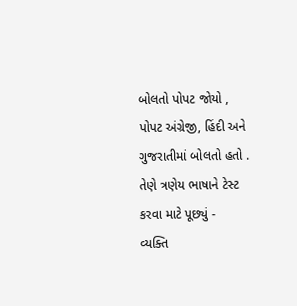બોલતો પોપટ જોયો ,
પોપટ અંગ્રેજી, હિંદી અને ગુજરાતીમાં બોલતો હતો .
તેણે ત્રણેય ભાષાને ટેસ્ટ કરવા માટે પૂછ્યું -
વ્યક્તિ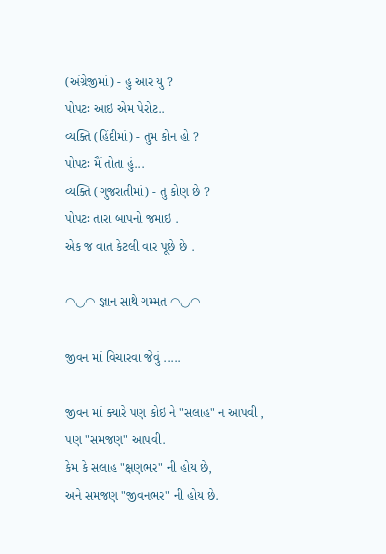(અંગ્રેજીમાં) - હુ આર યુ ?
પોપટઃ આઇ એમ પેરોટ..
વ્યક્તિ (હિંદીમાં) - તુમ કોન હો ?
પોપટઃ મૈં તોતા હું...
વ્યક્તિ (ગુજરાતીમાં) - તુ કોણ છે ?
પોપટઃ તારા બાપનો જમાઇ .
એક જ વાત કેટલી વાર પૂછે છે .

◠◡◠ જ્ઞાન સાથે ગમ્મત ◠◡◠

જીવન માં વિચારવા જેવું .....

જીવન માં ક્યારે પણ કોઇ ને "સલાહ" ન આપવી ,
પણ "સમજણ" આપવી.
કેમ કે સલાહ "ક્ષણભર" ની હોય છે,
અને સમજણ "જીવનભર" ની હોય છે.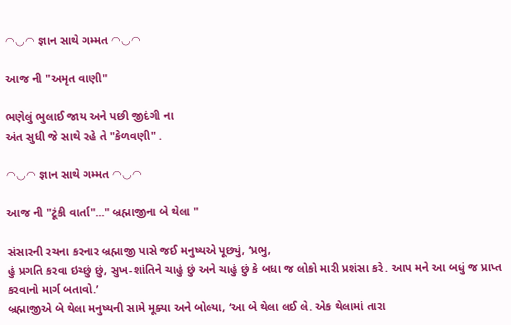◠◡◠ જ્ઞાન સાથે ગમ્મત ◠◡◠

આજ ની "અમૃત વાણી"

ભણેલું ભુલાઈ જાય અને પછી જીદંગી ના
અંત સુધી જે સાથે રહે તે "કેળવણી" .

◠◡◠ જ્ઞાન સાથે ગમ્મત ◠◡◠

આજ ની "ટૂંકી વાર્તા"..." બ્રહ્માજીના બે થેલા "

સંસારની રચના કરનાર બ્રહ્માજી પાસે જઈ મનુષ્યએ પૂછ્યું, ‘પ્રભુ,
હું પ્રગતિ કરવા ઇચ્છું છું, સુખ-શાંતિને ચાહું છું અને ચાહું છું કે બધા જ લોકો મારી પ્રશંસા કરે. આપ મને આ બધું જ પ્રાપ્ત કરવાનો માર્ગ બતાવો.’
બ્રહ્માજીએ બે થેલા મનુષ્યની સામે મૂક્યા અને બોલ્યા, ‘આ બે થેલા લઈ લે. એક થેલામાં તારા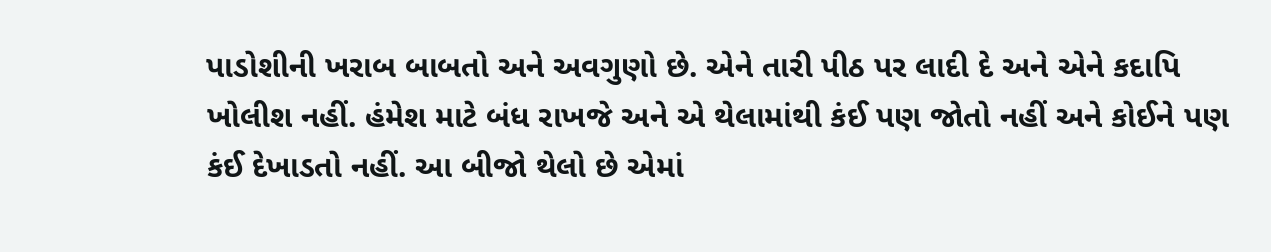પાડોશીની ખરાબ બાબતો અને અવગુણો છે. એને તારી પીઠ પર લાદી દે અને એને કદાપિ ખોલીશ નહીં. હંમેશ માટે બંધ રાખજે અને એ થેલામાંથી કંઈ પણ જોતો નહીં અને કોઈને પણ કંઈ દેખાડતો નહીં. આ બીજો થેલો છે એમાં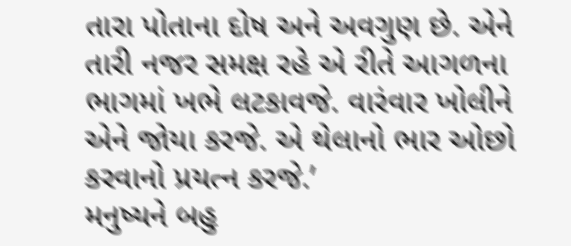તારા પોતાના દોષ અને અવગુણ છે. એને તારી નજર સમક્ષ રહે એ રીતે આગળના ભાગમાં ખભે લટકાવજે. વારંવાર ખોલીને એને જોયા કરજે. એ થેલાનો ભાર ઓછો કરવાનો પ્રયત્ન કરજે.’
મનુષ્યને બહુ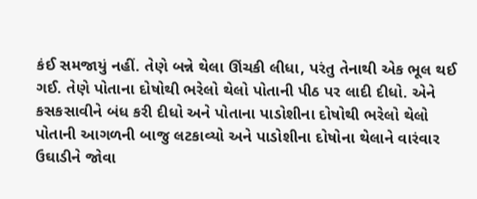કંઈ સમજાયું નહીં. તેણે બન્ને થેલા ઊંચકી લીધા, પરંતુ તેનાથી એક ભૂલ થઈ ગઈ. તેણે પોતાના દોષોથી ભરેલો થેલો પોતાની પીઠ પર લાદી દીધો. એને કસકસાવીને બંધ કરી દીધો અને પોતાના પાડોશીના દોષોથી ભરેલો થેલો પોતાની આગળની બાજુ લટકાવ્યો અને પાડોશીના દોષોના થેલાને વારંવાર ઉઘાડીને જોવા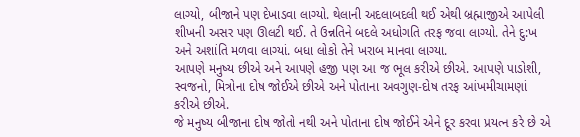લાગ્યો, બીજાને પણ દેખાડવા લાગ્યો. થેલાની અદલાબદલી થઈ એથી બ્રહ્માજીએ આપેલી શીખની અસર પણ ઊલટી થઈ. તે ઉન્નતિને બદલે અધોગતિ તરફ જવા લાગ્યો. તેને દુ:ખ અને અશાંતિ મળવા લાગ્યાં. બધા લોકો તેને ખરાબ માનવા લાગ્યા.
આપણે મનુષ્ય છીએ અને આપણે હજી પણ આ જ ભૂલ કરીએ છીએ. આપણે પાડોશી, સ્વજનો, મિત્રોના દોષ જોઈએ છીએ અને પોતાના અવગુણ-દોષ તરફ આંખમીચામણાં કરીએ છીએ.
જે મનુષ્ય બીજાના દોષ જોતો નથી અને પોતાના દોષ જોઈને એને દૂર કરવા પ્રયત્ન કરે છે એ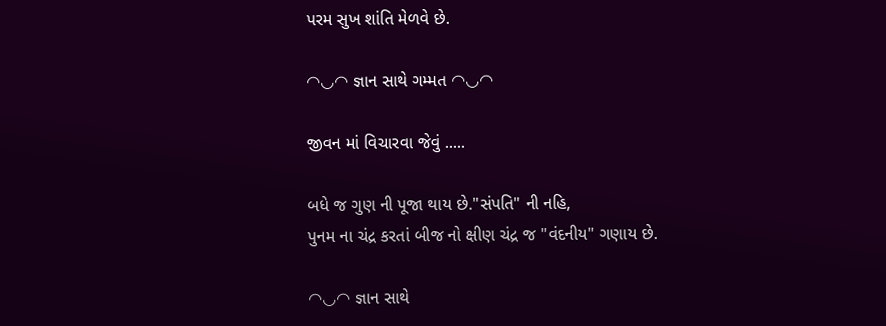પરમ સુખ શાંતિ મેળવે છે.

◠◡◠ જ્ઞાન સાથે ગમ્મત ◠◡◠

જીવન માં વિચારવા જેવું .....

બધે જ ગુણ ની પૂજા થાય છે."સંપતિ" ની નહિ,
પુનમ ના ચંદ્ર કરતાં બીજ નો ક્ષીણ ચંદ્ર જ "વંદનીય" ગણાય છે.

◠◡◠ જ્ઞાન સાથે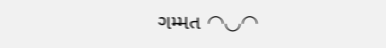ગમ્મત ◠◡◠